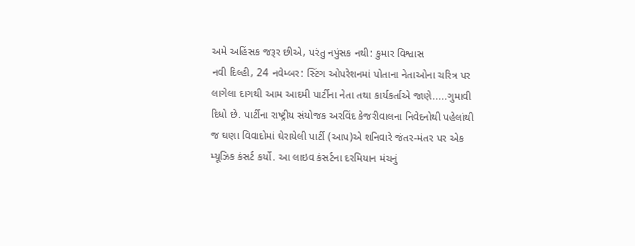અમે અહિંસક જરૂર છીએ, પરંતુ નપુંસક નથી: કુમાર વિશ્વાસ
નવી દિલ્હી, 24 નવેમ્બર: સ્ટિંગ ઓપરેશનમાં પોતાના નેતાઓના ચરિત્ર પર લાગેલા દાગથી આમ આદમી પાર્ટીના નેતા તથા કાર્યકર્તાએ જાણે.....ગુમાવી દિધો છે. પાર્ટીના રાષ્ટ્રીય સંયોજક અરવિંદ કેજરીવાલના નિવેદનોથી પહેલાંથી જ ઘણા વિવાદોમાં ઘેરાયેલી પાર્ટી (આપ)એ શનિવારે જંતર-મંતર પર એક મ્યૂઝિક કંસર્ટ કર્યો. આ લાઇવ કંસર્ટના દરમિયાન મંચનું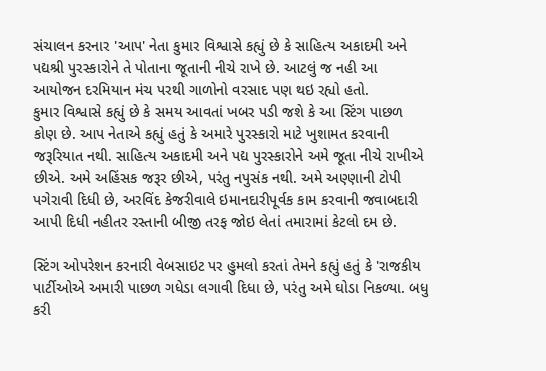સંચાલન કરનાર 'આપ' નેતા કુમાર વિશ્વાસે કહ્યું છે કે સાહિત્ય અકાદમી અને પદ્યશ્રી પુરસ્કારોને તે પોતાના જૂતાની નીચે રાખે છે. આટલું જ નહી આ આયોજન દરમિયાન મંચ પરથી ગાળોનો વરસાદ પણ થઇ રહ્યો હતો.
કુમાર વિશ્વાસે કહ્યું છે કે સમય આવતાં ખબર પડી જશે કે આ સ્ટિંગ પાછળ કોણ છે. આપ નેતાએ કહ્યું હતું કે અમારે પુરસ્કારો માટે ખુશામત કરવાની જરૂરિયાત નથી. સાહિત્ય અકાદમી અને પદ્ય પુરસ્કારોને અમે જૂતા નીચે રાખીએ છીએ. અમે અહિંસક જરૂર છીએ, પરંતુ નપુસંક નથી. અમે અણ્ણાની ટોપી પગેરાવી દિધી છે, અરવિંદ કેજરીવાલે ઇમાનદારીપૂર્વક કામ કરવાની જવાબદારી આપી દિધી નહીતર રસ્તાની બીજી તરફ જોઇ લેતાં તમારામાં કેટલો દમ છે.

સ્ટિંગ ઓપરેશન કરનારી વેબસાઇટ પર હુમલો કરતાં તેમને કહ્યું હતું કે 'રાજકીય પાર્ટીઓએ અમારી પાછળ ગધેડા લગાવી દિધા છે, પરંતુ અમે ઘોડા નિકળ્યા. બધુ કરી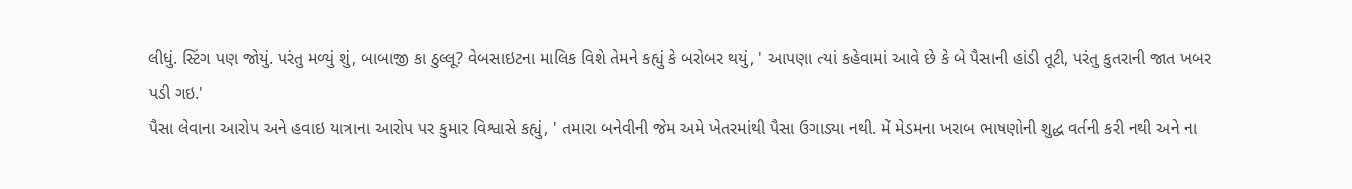લીધું. સ્ટિંગ પણ જોયું. પરંતુ મળ્યું શું, બાબાજી કા ઠુલ્લૂ? વેબસાઇટના માલિક વિશે તેમને કહ્યું કે બરોબર થયું, ' આપણા ત્યાં કહેવામાં આવે છે કે બે પૈસાની હાંડી તૂટી, પરંતુ કુતરાની જાત ખબર પડી ગઇ.'
પૈસા લેવાના આરોપ અને હવાઇ યાત્રાના આરોપ પર કુમાર વિશ્વાસે કહ્યું, ' તમારા બનેવીની જેમ અમે ખેતરમાંથી પૈસા ઉગાડ્યા નથી. મેં મેડમના ખરાબ ભાષણોની શુદ્ધ વર્તની કરી નથી અને ના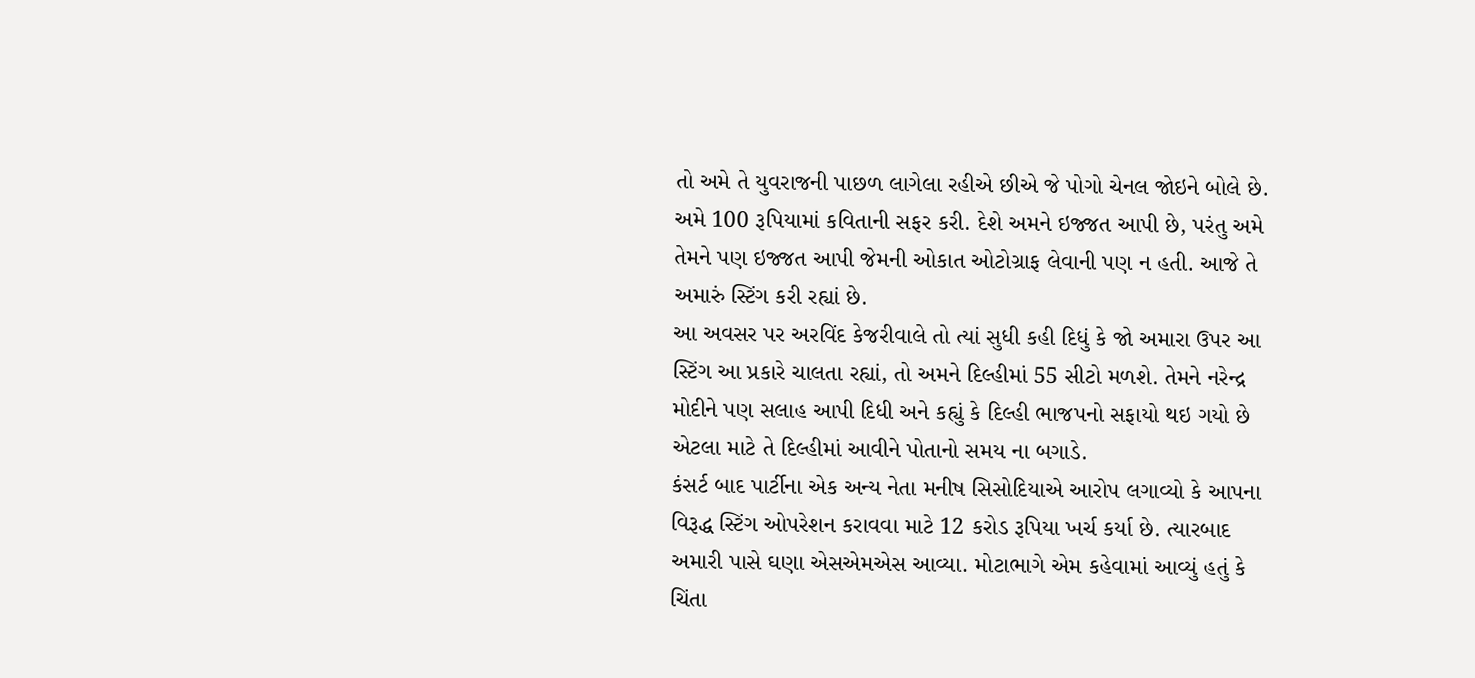તો અમે તે યુવરાજની પાછળ લાગેલા રહીએ છીએ જે પોગો ચેનલ જોઇને બોલે છે. અમે 100 રૂપિયામાં કવિતાની સફર કરી. દેશે અમને ઇજ્જત આપી છે, પરંતુ અમે તેમને પણ ઇજ્જત આપી જેમની ઓકાત ઓટોગ્રાફ લેવાની પણ ન હતી. આજે તે અમારું સ્ટિંગ કરી રહ્યાં છે.
આ અવસર પર અરવિંદ કેજરીવાલે તો ત્યાં સુધી કહી દિધું કે જો અમારા ઉપર આ સ્ટિંગ આ પ્રકારે ચાલતા રહ્યાં, તો અમને દિલ્હીમાં 55 સીટો મળશે. તેમને નરેન્દ્ર મોદીને પણ સલાહ આપી દિધી અને કહ્યું કે દિલ્હી ભાજપનો સફાયો થઇ ગયો છે એટલા માટે તે દિલ્હીમાં આવીને પોતાનો સમય ના બગાડે.
કંસર્ટ બાદ પાર્ટીના એક અન્ય નેતા મનીષ સિસોદિયાએ આરોપ લગાવ્યો કે આપના વિરૂદ્ધ સ્ટિંગ ઓપરેશન કરાવવા માટે 12 કરોડ રૂપિયા ખર્ચ કર્યા છે. ત્યારબાદ અમારી પાસે ઘણા એસએમએસ આવ્યા. મોટાભાગે એમ કહેવામાં આવ્યું હતું કે ચિંતા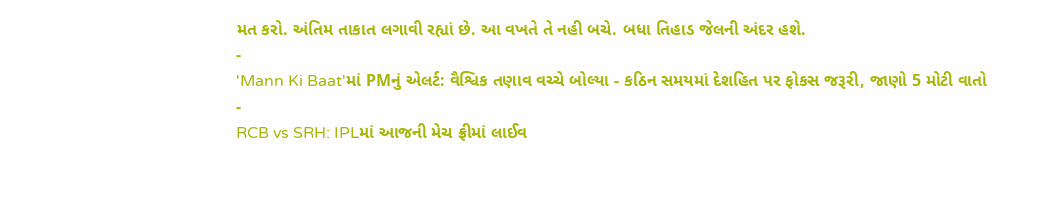મત કરો. અંતિમ તાકાત લગાવી રહ્યાં છે. આ વખતે તે નહી બચે. બધા તિહાડ જેલની અંદર હશે.
-
'Mann Ki Baat'માં PMનું એલર્ટ: વૈશ્વિક તણાવ વચ્ચે બોલ્યા - કઠિન સમયમાં દેશહિત પર ફોકસ જરૂરી, જાણો 5 મોટી વાતો -
RCB vs SRH: IPLમાં આજની મેચ ફ્રીમાં લાઈવ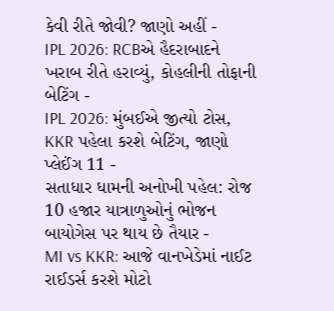કેવી રીતે જોવી? જાણો અહીં -
IPL 2026: RCBએ હૈદરાબાદને ખરાબ રીતે હરાવ્યું, કોહલીની તોફાની બેટિંગ -
IPL 2026: મુંબઈએ જીત્યો ટોસ, KKR પહેલા કરશે બેટિંગ, જાણો પ્લેઈંગ 11 -
સતાધાર ધામની અનોખી પહેલ: રોજ 10 હજાર યાત્રાળુઓનું ભોજન બાયોગેસ પર થાય છે તૈયાર -
MI vs KKR: આજે વાનખેડેમાં નાઈટ રાઈડર્સ કરશે મોટો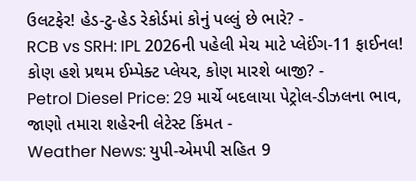ઉલટફેર! હેડ-ટુ-હેડ રેકોર્ડમાં કોનું પલ્લું છે ભારે? -
RCB vs SRH: IPL 2026ની પહેલી મેચ માટે પ્લેઈંગ-11 ફાઈનલ! કોણ હશે પ્રથમ ઈમ્પેક્ટ પ્લેયર, કોણ મારશે બાજી? -
Petrol Diesel Price: 29 માર્ચે બદલાયા પેટ્રોલ-ડીઝલના ભાવ, જાણો તમારા શહેરની લેટેસ્ટ કિંમત -
Weather News: યુપી-એમપી સહિત 9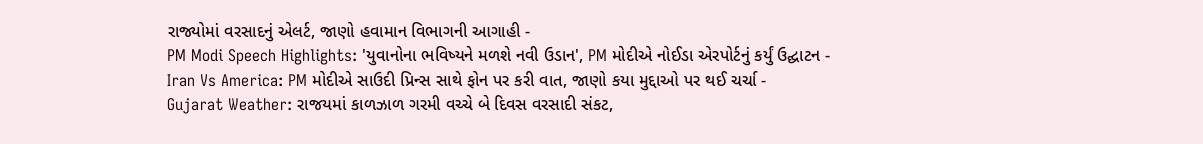રાજ્યોમાં વરસાદનું એલર્ટ, જાણો હવામાન વિભાગની આગાહી -
PM Modi Speech Highlights: 'યુવાનોના ભવિષ્યને મળશે નવી ઉડાન', PM મોદીએ નોઈડા એરપોર્ટનું કર્યું ઉદ્ઘાટન -
Iran Vs America: PM મોદીએ સાઉદી પ્રિન્સ સાથે ફોન પર કરી વાત, જાણો કયા મુદ્દાઓ પર થઈ ચર્ચા -
Gujarat Weather: રાજયમાં કાળઝાળ ગરમી વચ્ચે બે દિવસ વરસાદી સંકટ,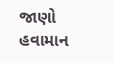જાણો હવામાન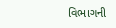વિભાગની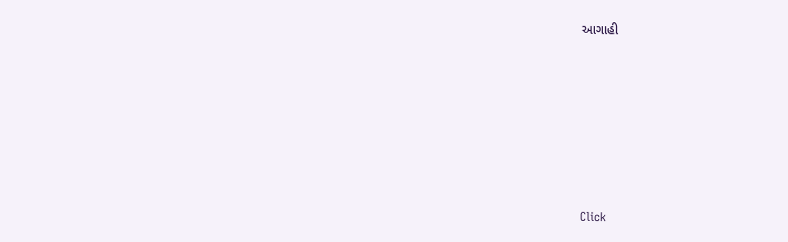આગાહી







Click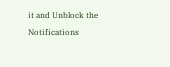it and Unblock the Notifications